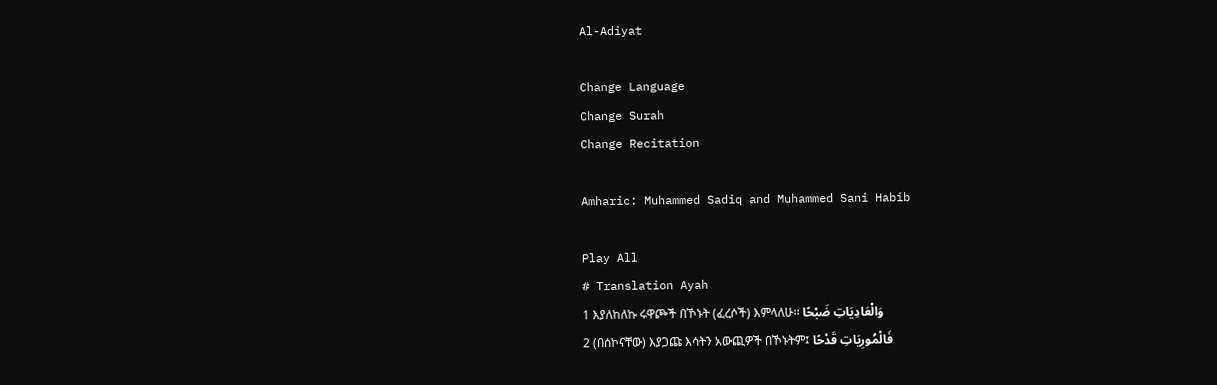Al-Adiyat

Change Language
Change Surah
Change Recitation

Amharic: Muhammed Sadiq and Muhammed Sani Habib

Play All
# Translation Ayah
1 እያለከለኩ ሩዋጮች በኾኑት (ፈረሶች) እምላለሁ፡፡ وَالْعَادِيَاتِ ضَبْحًا
2 (በሰኮናቸው) እያጋጩ እሳትን አውጪዎች በኾኑትም፤ فَالْمُورِيَاتِ قَدْحًا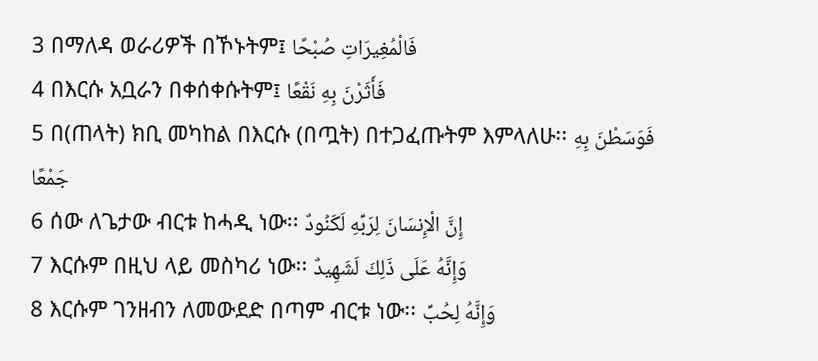3 በማለዳ ወራሪዎች በኾኑትም፤ فَالْمُغِيرَاتِ صُبْحًا
4 በእርሱ አቧራን በቀሰቀሱትም፤ فَأَثَرْنَ بِهِ نَقْعًا
5 በ(ጠላት) ክቢ መካከል በእርሱ (በጧት) በተጋፈጡትም እምላለሁ፡፡ فَوَسَطْنَ بِهِ جَمْعًا
6 ሰው ለጌታው ብርቱ ከሓዲ ነው፡፡ إِنَّ الْإِنسَانَ لِرَبِّهِ لَكَنُودٌ
7 እርሱም በዚህ ላይ መስካሪ ነው፡፡ وَإِنَّهُ عَلَى ذَلِكَ لَشَهِيدٌ
8 እርሱም ገንዘብን ለመውደድ በጣም ብርቱ ነው፡፡ وَإِنَّهُ لِحُبِّ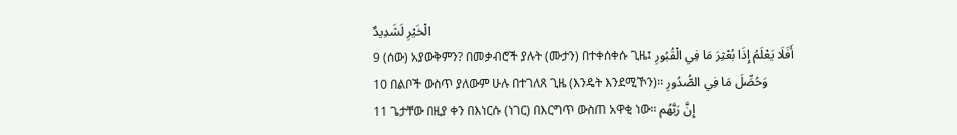الْخَيْرِ لَشَدِيدٌ
9 (ሰው) አያውቅምን? በመቃብሮች ያሉት (ሙታን) በተቀሰቀሱ ጊዜ፤ أَفَلَا يَعْلَمُ إِذَا بُعْثِرَ مَا فِي الْقُبُورِ
10 በልቦች ውስጥ ያለውም ሁሉ በተገለጸ ጊዜ (እንዴት እንደሚኾን)፡፡ وَحُصِّلَ مَا فِي الصُّدُورِ
11 ጌታቸው በዚያ ቀን በእነርሱ (ነገር) በእርግጥ ውስጠ አዋቂ ነው፡፡ إِنَّ رَبَّهُم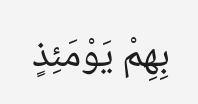بِهِمْ يَوْمَئِذٍ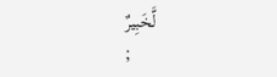لَّخَبِيرٌ
;